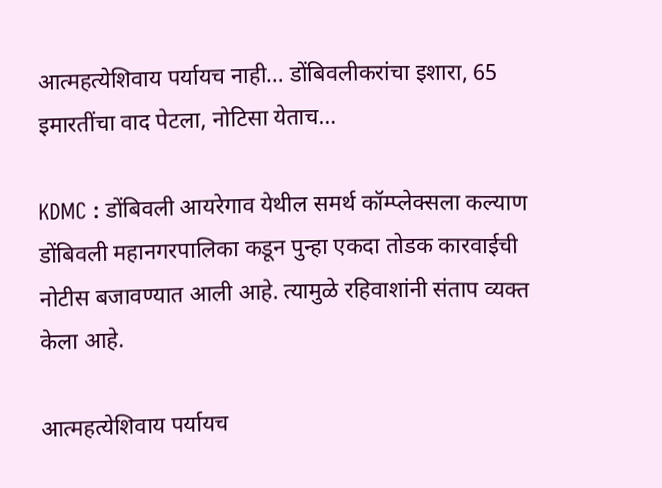आत्महत्येशिवाय पर्यायच नाही… डोंबिवलीकरांचा इशारा, 65 इमारतींचा वाद पेटला, नोटिसा येताच…

KDMC : डोंबिवली आयरेगाव येथील समर्थ कॉम्प्लेक्सला कल्याण डोंबिवली महानगरपालिका कडून पुन्हा एकदा तोडक कारवाईची नोटीस बजावण्यात आली आहे. त्यामुळे रहिवाशांनी संताप व्यक्त केला आहे.

आत्महत्येशिवाय पर्यायच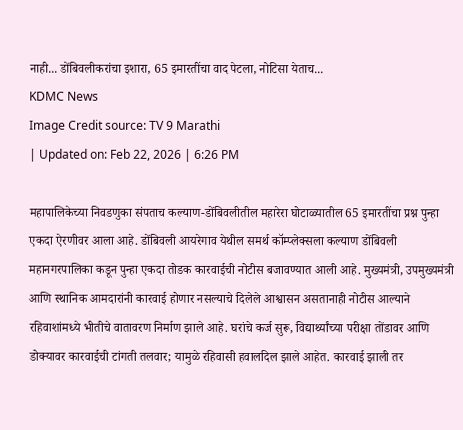नाही... डोंबिवलीकरांचा इशारा, 65 इमारतींचा वाद पेटला, नोटिसा येताच...
KDMC News
Image Credit source: TV 9 Marathi
| Updated on: Feb 22, 2026 | 6:26 PM

महापालिकेच्या निवडणुका संपताच कल्याण-डोंबिवलीतील महारेरा घोटाळ्यातील 65 इमारतींचा प्रश्न पुन्हा एकदा ऐरणीवर आला आहे. डोंबिवली आयरेगाव येथील समर्थ कॉम्प्लेक्सला कल्याण डोंबिवली महानगरपालिका कडून पुन्हा एकदा तोडक कारवाईची नोटीस बजावण्यात आली आहे. मुख्यमंत्री, उपमुख्यमंत्री आणि स्थानिक आमदारांनी कारवाई होणार नसल्याचे दिलेले आश्वासन असतानाही नोटीस आल्याने रहिवाशांमध्ये भीतीचे वातावरण निर्माण झाले आहे. घरांचे कर्ज सुरू, विद्यार्थ्यांच्या परीक्षा तोंडावर आणि डोक्यावर कारवाईची टांगती तलवार; यामुळे रहिवासी हवालदिल झाले आहेत. कारवाई झाली तर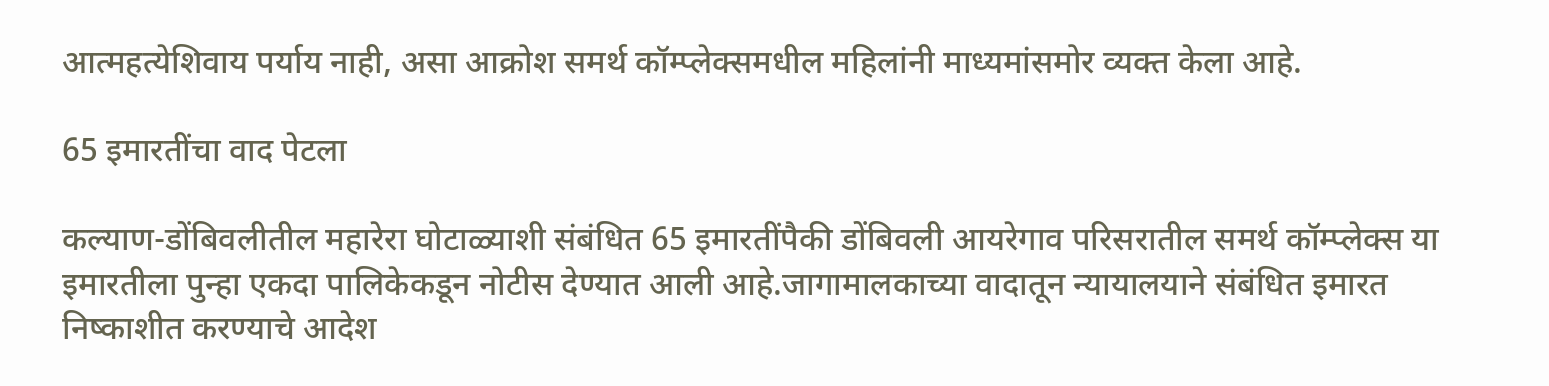आत्महत्येशिवाय पर्याय नाही, असा आक्रोश समर्थ कॉम्प्लेक्समधील महिलांनी माध्यमांसमोर व्यक्त केला आहे.

65 इमारतींचा वाद पेटला

कल्याण-डोंबिवलीतील महारेरा घोटाळ्याशी संबंधित 65 इमारतींपैकी डोंबिवली आयरेगाव परिसरातील समर्थ कॉम्प्लेक्स या इमारतीला पुन्हा एकदा पालिकेकडून नोटीस देण्यात आली आहे.जागामालकाच्या वादातून न्यायालयाने संबंधित इमारत निष्काशीत करण्याचे आदेश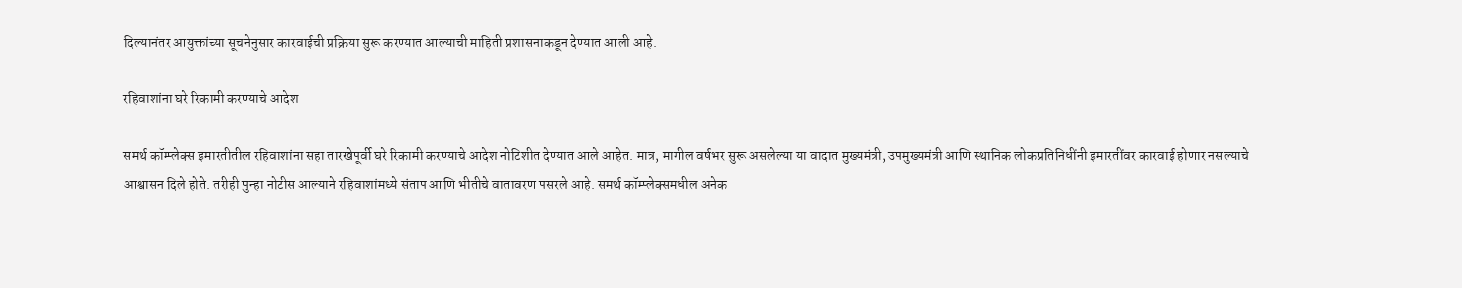दिल्यानंतर आयुक्तांच्या सूचनेनुसार कारवाईची प्रक्रिया सुरू करण्यात आल्याची माहिती प्रशासनाकडून देण्यात आली आहे.

रहिवाशांना घरे रिकामी करण्याचे आदेश

समर्थ कॉम्प्लेक्स इमारतीतील रहिवाशांना सहा तारखेपूर्वी घरे रिकामी करण्याचे आदेश नोटिशीत देण्यात आले आहेत. मात्र, मागील वर्षभर सुरू असलेल्या या वादात मुख्यमंत्री, उपमुख्यमंत्री आणि स्थानिक लोकप्रतिनिधींनी इमारतींवर कारवाई होणार नसल्याचे आश्वासन दिले होते. तरीही पुन्हा नोटीस आल्याने रहिवाशांमध्ये संताप आणि भीतीचे वातावरण पसरले आहे. समर्थ कॉम्प्लेक्समधील अनेक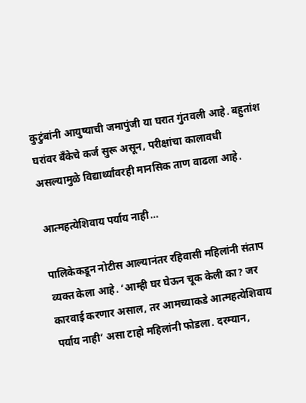कुटुंबांनी आयुष्याची जमापुंजी या घरात गुंतवली आहे. बहुतांश घरांवर बँकेचे कर्ज सुरू असून, परीक्षांचा कालावधी असल्यामुळे विद्यार्थ्यांवरही मानसिक ताण वाढला आहे.

आत्महत्येशिवाय पर्याय नाही…

पालिकेकडून नोटीस आल्यानंतर रहिवासी महिलांनी संताप व्यक्त केला आहे. ‘आम्ही घर घेऊन चूक केली का? जर कारवाई करणार असाल, तर आमच्याकडे आत्महत्येशिवाय पर्याय नाही’ असा टाहो महिलांनी फोडला. दरम्यान,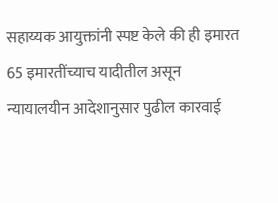सहाय्यक आयुक्तांनी स्पष्ट केले की ही इमारत 65 इमारतींच्याच यादीतील असून न्यायालयीन आदेशानुसार पुढील कारवाई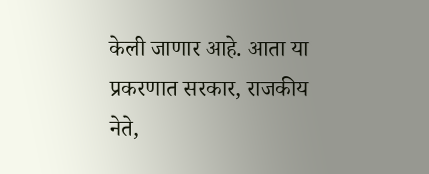केली जाणार आहे. आता या प्रकरणात सरकार, राजकीय नेते,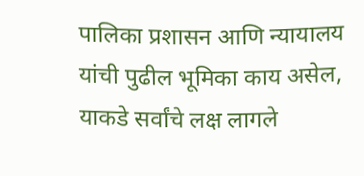पालिका प्रशासन आणि न्यायालय यांची पुढील भूमिका काय असेल, याकडे सर्वांचे लक्ष लागले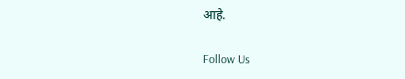आहे.

Follow Us